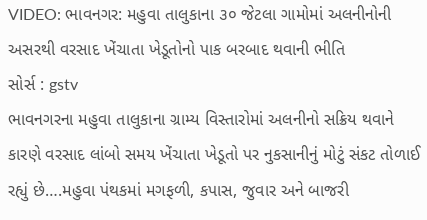VIDEO: ભાવનગર: મહુવા તાલુકાના ૩૦ જેટલા ગામોમાં અલનીનોની અસરથી વરસાદ ખેંચાતા ખેડૂતોનો પાક બરબાદ થવાની ભીતિ
સોર્સ : gstv
ભાવનગરના મહુવા તાલુકાના ગ્રામ્ય વિસ્તારોમાં અલનીનો સક્રિય થવાને કારણે વરસાદ લાંબો સમય ખેંચાતા ખેડૂતો પર નુકસાનીનું મોટું સંકટ તોળાઈ રહ્યું છે….મહુવા પંથકમાં મગફળી, કપાસ, જુવાર અને બાજરી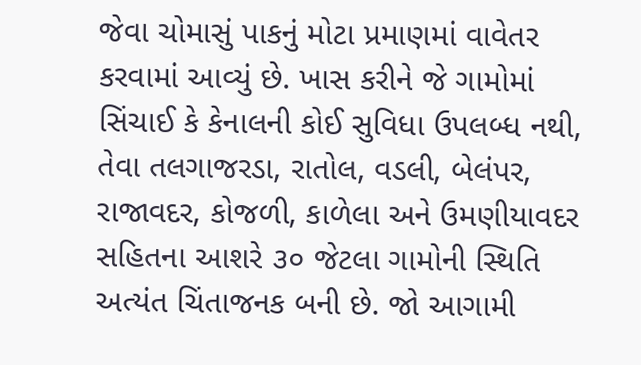જેવા ચોમાસું પાકનું મોટા પ્રમાણમાં વાવેતર કરવામાં આવ્યું છે. ખાસ કરીને જે ગામોમાં સિંચાઈ કે કેનાલની કોઈ સુવિધા ઉપલબ્ધ નથી, તેવા તલગાજરડા, રાતોલ, વડલી, બેલંપર, રાજાવદર, કોજળી, કાળેલા અને ઉમણીયાવદર સહિતના આશરે ૩૦ જેટલા ગામોની સ્થિતિ અત્યંત ચિંતાજનક બની છે. જો આગામી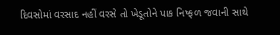દિવસોમાં વરસાદ નહીં વરસે તો ખેડૂતોને પાક નિષ્ફળ જવાની સાથે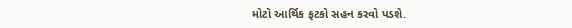મોટો આર્થિક ફટકો સહન કરવો પડશે.